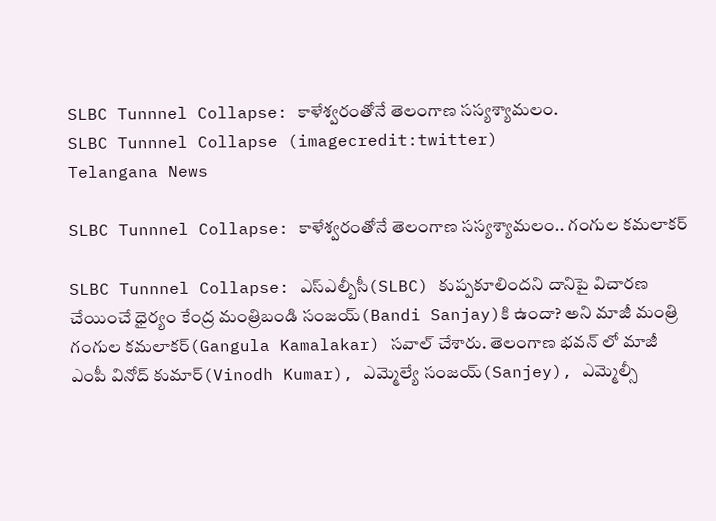SLBC Tunnnel Collapse: కాళేశ్వరంతోనే తెలంగాణ సస్యశ్యామలం.
SLBC Tunnnel Collapse (imagecredit:twitter)
Telangana News

SLBC Tunnnel Collapse: కాళేశ్వరంతోనే తెలంగాణ సస్యశ్యామలం.. గంగుల కమలాకర్

SLBC Tunnnel Collapse: ఎస్ఎల్బీసీ(SLBC) కుప్పకూలిందని దానిపై విచారణ చేయించే ధైర్యం కేంద్ర మంత్రిబండి సంజయ్(Bandi Sanjay)కి ఉందా? అని మాజీ మంత్రి గంగుల కమలాకర్(Gangula Kamalakar) సవాల్ చేశారు. తెలంగాణ భవన్ లో మాజీ ఎంపీ వినోద్ కుమార్(Vinodh Kumar), ఎమ్మెల్యే సంజయ్(Sanjey), ఎమ్మెల్సీ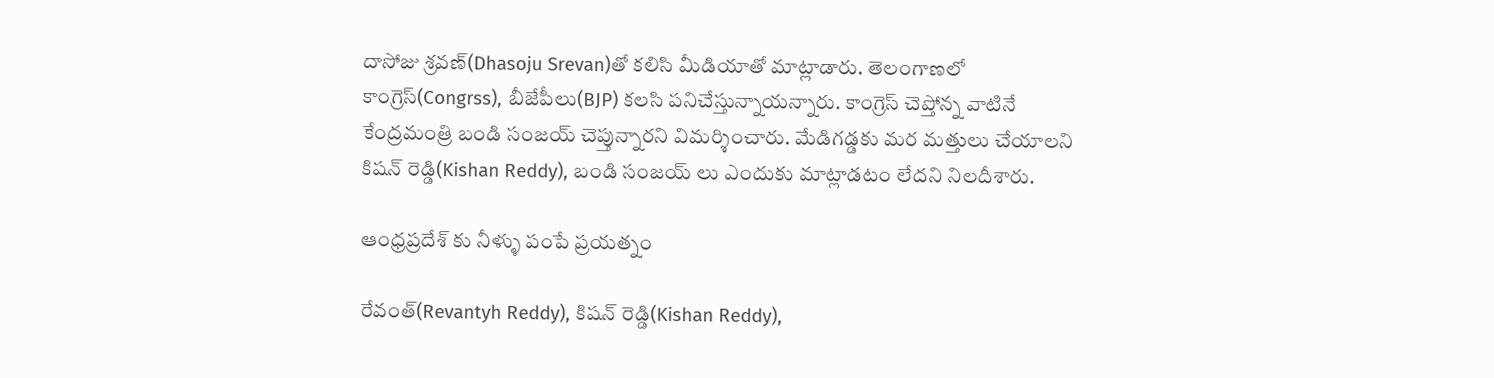దాసోజు శ్రవణ్(Dhasoju Srevan)తో కలిసి మీడియాతో మాట్లాడారు. తెలంగాణలో కాంగ్రెస్(Congrss), బీజేపీలు(BJP) కలసి పనిచేస్తున్నాయన్నారు. కాంగ్రెస్ చెప్తోన్న వాటినే కేంద్రమంత్రి బండి సంజయ్ చెప్తున్నారని విమర్శించారు. మేడిగడ్డకు మర మత్తులు చేయాలని కిషన్ రెడ్డి(Kishan Reddy), బండి సంజయ్ లు ఎందుకు మాట్లాడటం లేదని నిలదీశారు.

ఆంధ్రప్రదేశ్ కు నీళ్ళు పంపే ప్రయత్నం

రేవంత్(Revantyh Reddy), కిషన్ రెడ్డి(Kishan Reddy),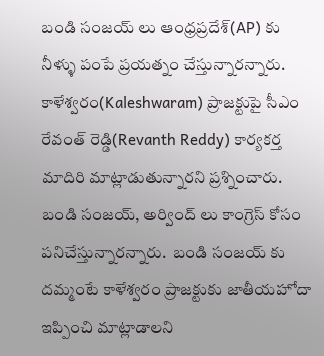బండి సంజయ్ లు ఆంధ్రప్రదేశ్(AP) కు నీళ్ళు పంపే ప్రయత్నం చేస్తున్నారన్నారు. కాళేశ్వరం(Kaleshwaram) ప్రాజక్టుపై సీఎం రేవంత్ రెడ్డి(Revanth Reddy) కార్యకర్త మాదిరి మాట్లాడుతున్నారని ప్రశ్నించారు. బండి సంజయ్, అర్వింద్ లు కాంగ్రెస్ కోసం పనిచేస్తున్నారన్నారు.  బండి‌ సంజయ్ కు దమ్మంటే కాళేశ్వరం ప్రాజక్టుకు జాతీయహోదా ఇప్పించి మాట్లాడాలని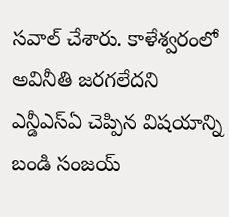సవాల్ చేశారు. కాళేశ్వరంలో అవినీతి జరగలేదని ఎన్డీఎస్ఏ చెప్పిన విషయాన్ని బండి సంజయ్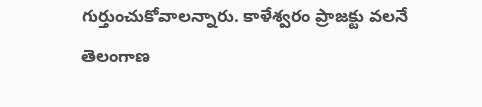గుర్తుంచుకోవాలన్నారు. కాళేశ్వరం ప్రాజక్టు వలనే తెలంగాణ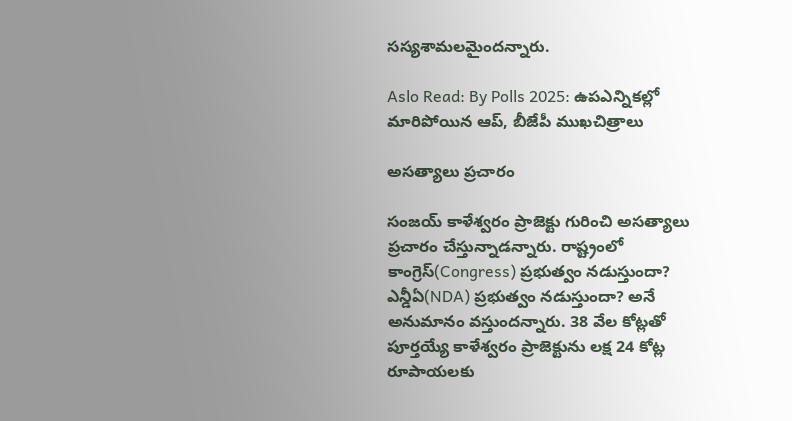సస్యశామలమైందన్నారు.

Aslo Read: By Polls 2025: ఉపఎన్నికల్లో మారిపోయిన ఆప్, బీజేపీ ముఖచిత్రాలు

అసత్యాలు ప్రచారం

సంజయ్ కాళేశ్వరం ప్రాజెక్టు గురించి అసత్యాలు ప్రచారం చేస్తున్నాడన్నారు. రాష్ట్రంలో కాంగ్రెస్(Congress) ప్రభుత్వం నడుస్తుందా? ఎన్డీఏ(NDA) ప్రభుత్వం నడుస్తుందా? అనే అనుమానం వస్తుందన్నారు. 38 వేల కోట్లతో పూర్తయ్యే కాళేశ్వరం ప్రాజెక్టును లక్ష 24 కోట్ల రూపాయలకు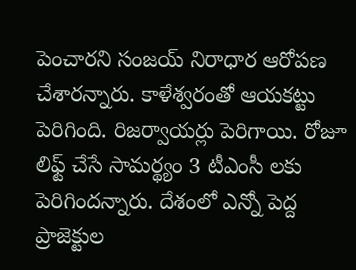పెంచారని సంజయ్ నిరాధార ఆరోపణ చేశారన్నారు. కాళేశ్వరంతో ఆయకట్టు పెరిగింది. రిజర్వాయర్లు పెరిగాయి. రోజూ లిఫ్ట్ చేసే సామర్థ్యం 3 టీఎంసీ లకు పెరిగిందన్నారు. దేశంలో ఎన్నో పెద్ద ప్రాజెక్టుల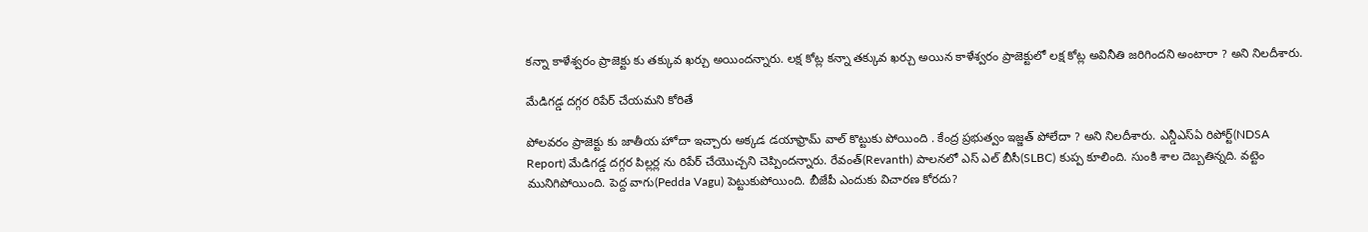కన్నా కాళేశ్వరం ప్రాజెక్టు కు తక్కువ ఖర్చు అయిందన్నారు. లక్ష కోట్ల కన్నా తక్కువ ఖర్చు అయిన కాళేశ్వరం ప్రాజెక్టులో లక్ష కోట్ల అవినీతి జరిగిందని అంటారా ? అని నిలదీశారు.

మేడిగడ్డ దగ్గర రిపేర్ చేయమని కోరితే

పోలవరం ప్రాజెక్టు కు జాతీయ హోదా ఇచ్చారు అక్కడ డయాఫ్రామ్ వాల్ కొట్టుకు పోయింది . కేంద్ర ప్రభుత్వం ఇజ్జత్ పోలేదా ? అని నిలదీశారు. ఎన్డీఎస్ఏ రిపోర్ట్(NDSA Report) మేడిగడ్డ దగ్గర పిల్లర్ల ను రిపేర్ చేయొచ్చని చెప్పిందన్నారు. రేవంత్(Revanth) పాలనలో ఎస్ ఎల్ బీసీ(SLBC) కుప్ప కూలింది. సుంకి శాల దెబ్బతిన్నది. వట్టెం మునిగిపోయింది. పెద్ద వాగు(Pedda Vagu) పెట్టుకుపోయింది. బీజేపీ ఎందుకు విచారణ కోరదు?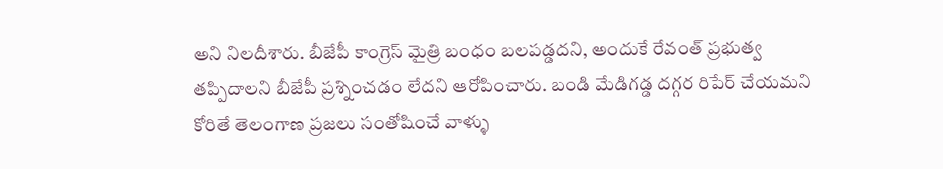అని నిలదీశారు. బీజేపీ కాంగ్రెస్ మైత్రి బంధం బలపడ్డదని, అందుకే రేవంత్ ప్రభుత్వ తప్పిదాలని బీజేపీ ప్రశ్నించడం లేదని ఆరోపించారు. బండి మేడిగడ్డ దగ్గర రిపేర్ చేయమని కోరితే తెలంగాణ ప్రజలు సంతోషించే వాళ్ళు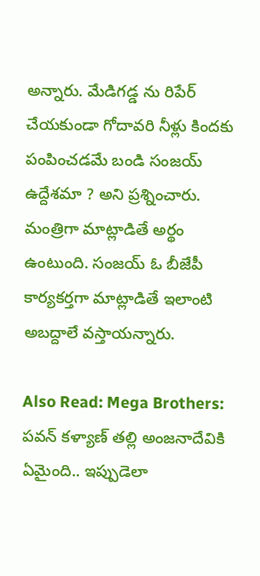అన్నారు. మేడిగడ్డ ను రిపేర్ చేయకుండా గోదావరి నీళ్లు కిందకు పంపించడమే బండి సంజయ్ ఉద్దేశమా ? అని ప్రశ్నించారు. మంత్రిగా మాట్లాడితే అర్థం ఉంటుంది. సంజయ్ ఓ బీజేపీ కార్యకర్తగా మాట్లాడితే ఇలాంటి అబద్దాలే వస్తాయన్నారు.

Also Read: Mega Brothers: పవన్ కళ్యాణ్ తల్లి అంజనాదేవికి ఏమైంది.. ఇప్పుడెలా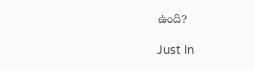ఉంది?

Just In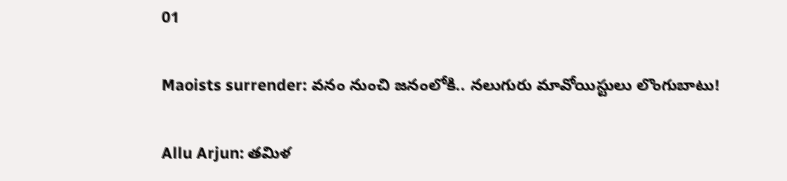01

Maoists surrender: వనం నుంచి జనంలోకి.. నలుగురు మావోయిస్టులు లొంగుబాటు!

Allu Arjun: తమిళ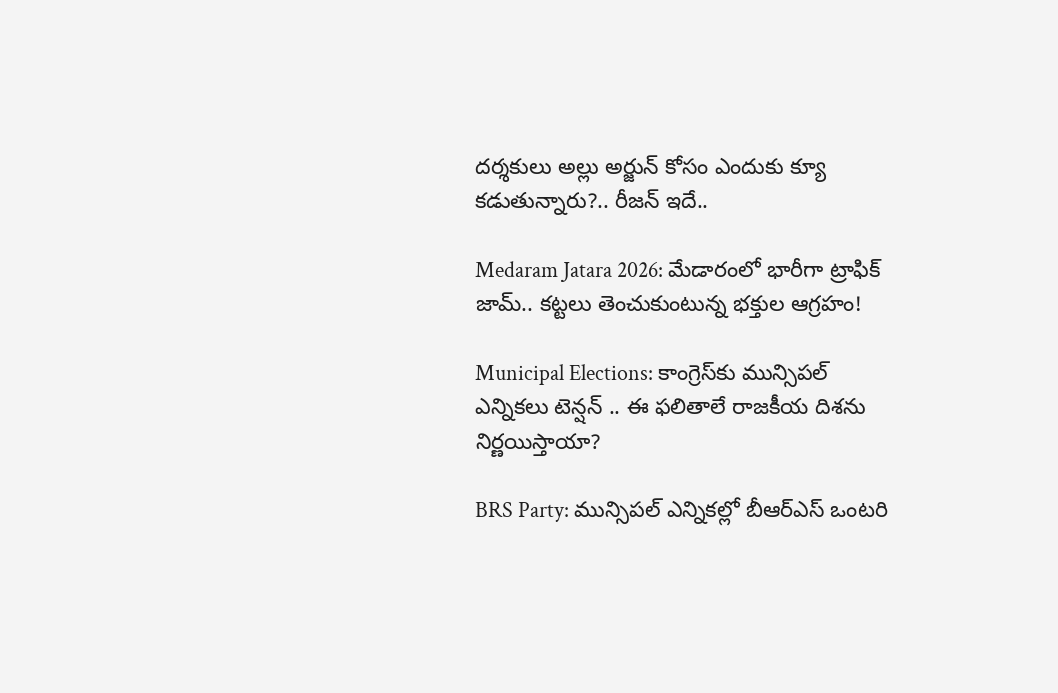దర్శకులు అల్లు అర్జున్ కోసం ఎందుకు క్యూ కడుతున్నారు?.. రీజన్ ఇదే..

Medaram Jatara 2026: మేడారంలో భారీగా ట్రాఫిక్ జామ్.. కట్టలు తెంచుకుంటున్న భక్తుల ఆగ్రహం!

Municipal Elections: కాంగ్రెస్‌కు మున్సిపల్ ఎన్నికలు టెన్షన్ .. ఈ ఫలితాలే రాజకీయ దిశను నిర్ణయిస్తాయా?

BRS Party: మున్సిపల్ ఎన్నికల్లో బీఆర్ఎస్ ఒంటరి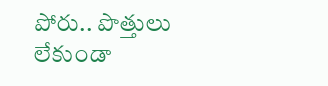పోరు.. పొత్తులు లేకుండా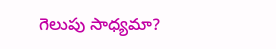గెలుపు సాధ్యమా?